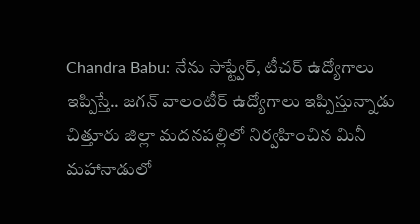Chandra Babu: నేను సాఫ్ట్వేర్, టీచర్ ఉద్యోగాలు ఇప్పిస్తే.. జగన్ వాలంటీర్ ఉద్యోగాలు ఇప్పిస్తున్నాడు
చిత్తూరు జిల్లా మదనపల్లిలో నిర్వహించిన మినీ మహానాడులో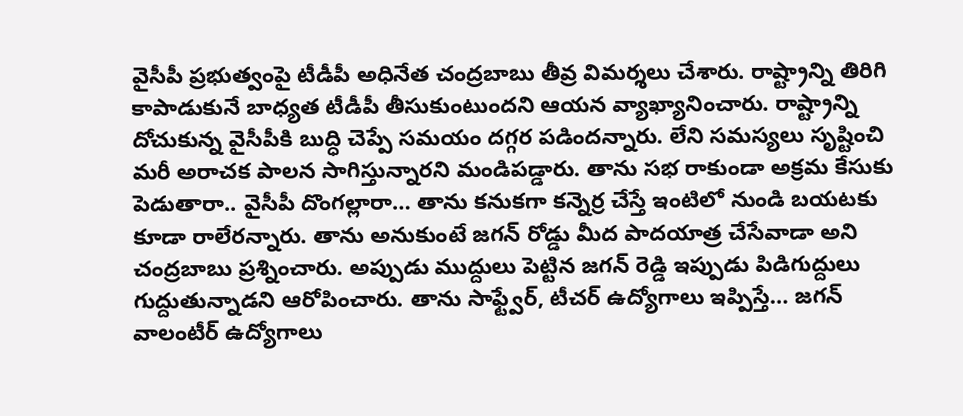వైసీపీ ప్రభుత్వంపై టీడీపీ అధినేత చంద్రబాబు తీవ్ర విమర్శలు చేశారు. రాష్ట్రాన్ని తిరిగి కాపాడుకునే బాధ్యత టీడీపీ తీసుకుంటుందని ఆయన వ్యాఖ్యానించారు. రాష్ట్రాన్ని దోచుకున్న వైసీపీకి బుద్ధి చెప్పే సమయం దగ్గర పడిందన్నారు. లేని సమస్యలు సృష్టించి మరీ అరాచక పాలన సాగిస్తున్నారని మండిపడ్డారు. తాను సభ రాకుండా అక్రమ కేసుకు పెడుతారా.. వైసీపీ దొంగల్లారా… తాను కనుకగా కన్నెర్ర చేస్తే ఇంటిలో నుండి బయటకు కూడా రాలేరన్నారు. తాను అనుకుంటే జగన్ రోడ్డు మీద పాదయాత్ర చేసేవాడా అని చంద్రబాబు ప్రశ్నించారు. అప్పుడు ముద్దులు పెట్టిన జగన్ రెడ్డి ఇప్పుడు పిడిగుద్దులు గుద్దుతున్నాడని ఆరోపించారు. తాను సాఫ్ట్వేర్, టీచర్ ఉద్యోగాలు ఇప్పిస్తే… జగన్ వాలంటీర్ ఉద్యోగాలు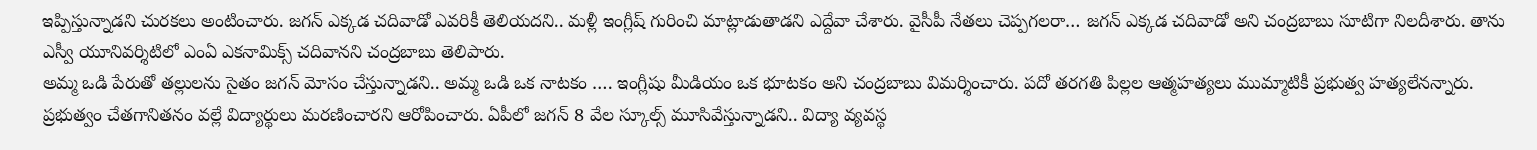ఇప్పిస్తున్నాడని చురకలు అంటించారు. జగన్ ఎక్కడ చదివాడో ఎవరికీ తెలియదని.. మళ్లీ ఇంగ్లీష్ గురించి మాట్లాడుతాడని ఎద్దేవా చేశారు. వైసీపీ నేతలు చెప్పగలరా… జగన్ ఎక్కడ చదివాడో అని చంద్రబాబు సూటిగా నిలదీశారు. తాను ఎస్వీ యూనివర్శిటిలో ఎంఏ ఎకనామిక్స్ చదివానని చంద్రబాబు తెలిపారు.
అమ్మ ఒడి పేరుతో తల్లులను సైతం జగన్ మోసం చేస్తున్నాడని.. అమ్మ ఒడి ఒక నాటకం …. ఇంగ్లీషు మీడియం ఒక భూటకం అని చంద్రబాబు విమర్శించారు. పదో తరగతి పిల్లల ఆత్మహత్యలు ముమ్మాటికీ ప్రభుత్వ హత్యలేనన్నారు. ప్రభుత్వం చేతగానితనం వల్లే విద్యార్థులు మరణించారని ఆరోపించారు. ఏపీలో జగన్ 8 వేల స్కూల్స్ మూసివేస్తున్నాడని.. విద్యా వ్యవస్థ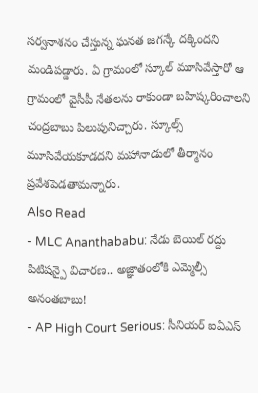సర్వనాశనం చేస్తున్న ఘనత జగన్కే దక్కిందని మండిపడ్డారు. ఏ గ్రామంలో స్కూల్ మూసివేస్తారో ఆ గ్రామంలో వైసీపీ నేతలను రాకుండా బహిష్కరించాలని చంద్రబాబు పిలుపునిచ్చారు. స్కూల్స్ మూసివేయకూడదని మహానాడులో తీర్మానం ప్రవేశపెడతామన్నారు.
Also Read
- MLC Ananthababu: నేడు బెయిల్ రద్దు పిటిషన్పై విచారణ.. అజ్ఞాతంలోకి ఎమ్మెల్సీ అనంతబాబు!
- AP High Court Serious: సీనియర్ ఐఏఎస్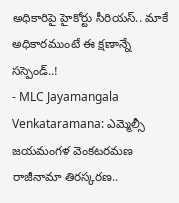అధికారిపై హైకోర్టు సీరియస్.. మాకే అధికారముంటే ఈ క్షణాన్నే సస్పెండ్..!
- MLC Jayamangala Venkataramana: ఎమ్మెల్సీ జయమంగళ వెంకటరమణ రాజీనామా తిరస్కరణ..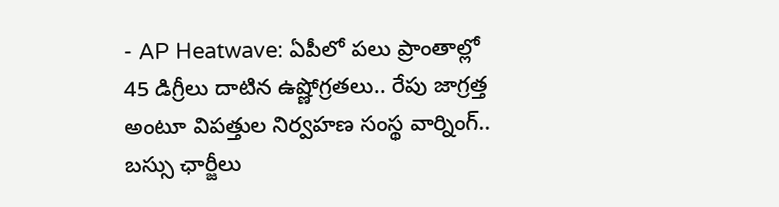- AP Heatwave: ఏపీలో పలు ప్రాంతాల్లో 45 డిగ్రీలు దాటిన ఉష్ణోగ్రతలు.. రేపు జాగ్రత్త అంటూ విపత్తుల నిర్వహణ సంస్థ వార్నింగ్..
బస్సు ఛార్జీలు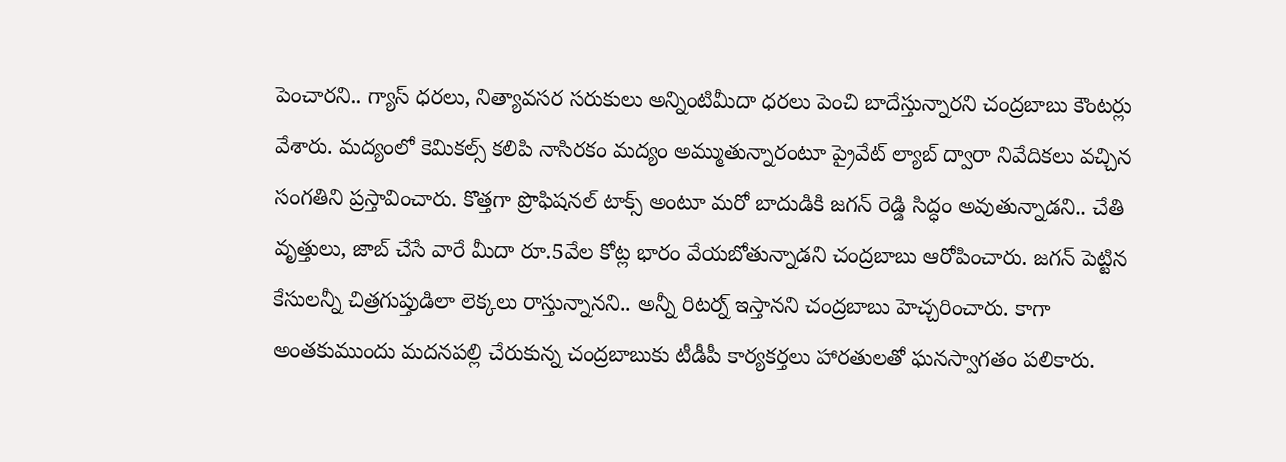పెంచారని.. గ్యాస్ ధరలు, నిత్యావసర సరుకులు అన్నింటిమీదా ధరలు పెంచి బాదేస్తున్నారని చంద్రబాబు కౌంటర్లు వేశారు. మద్యంలో కెమికల్స్ కలిపి నాసిరకం మద్యం అమ్ముతున్నారంటూ ప్రైవేట్ ల్యాబ్ ద్వారా నివేదికలు వచ్చిన సంగతిని ప్రస్తావించారు. కొత్తగా ప్రొఫిషనల్ టాక్స్ అంటూ మరో బాదుడికి జగన్ రెడ్డి సిద్ధం అవుతున్నాడని.. చేతి వృత్తులు, జాబ్ చేసే వారే మీదా రూ.5వేల కోట్ల భారం వేయబోతున్నాడని చంద్రబాబు ఆరోపించారు. జగన్ పెట్టిన కేసులన్నీ చిత్రగుప్తుడిలా లెక్కలు రాస్తున్నానని.. అన్నీ రిటర్న్ ఇస్తానని చంద్రబాబు హెచ్చరించారు. కాగా అంతకుముందు మదనపల్లి చేరుకున్న చంద్రబాబుకు టీడీపీ కార్యకర్తలు హారతులతో ఘనస్వాగతం పలికారు.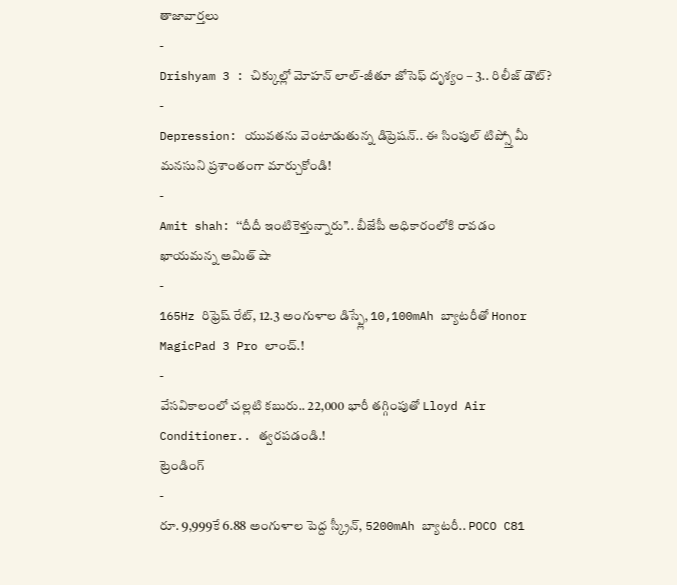తాజావార్తలు
-
Drishyam 3 : చిక్కుల్లో మోహన్ లాల్-జీతూ జోసెఫ్ దృశ్యం – 3.. రిలీజ్ డౌట్?
-
Depression: యువతను వెంటాడుతున్న డిప్రెషన్.. ఈ సింపుల్ టిప్స్తో మీ మనసుని ప్రశాంతంగా మార్చుకోండి!
-
Amit shah: ‘‘దీదీ ఇంటికెళ్తున్నారు’’.. బీజేపీ అధికారంలోకి రావడం ఖాయమన్న అమిత్ షా
-
165Hz రిఫ్రెష్ రేట్, 12.3 అంగుళాల డిస్ప్లే, 10,100mAh బ్యాటరీతో Honor MagicPad 3 Pro లాంచ్.!
-
వేసవికాలంలో చల్లటి కబురు.. 22,000 భారీ తగ్గింపుతో Lloyd Air Conditioner.. త్వరపడండి.!
ట్రెండింగ్
-
రూ. 9,999కే 6.88 అంగుళాల పెద్ద స్క్రీన్, 5200mAh బ్యాటరీ.. POCO C81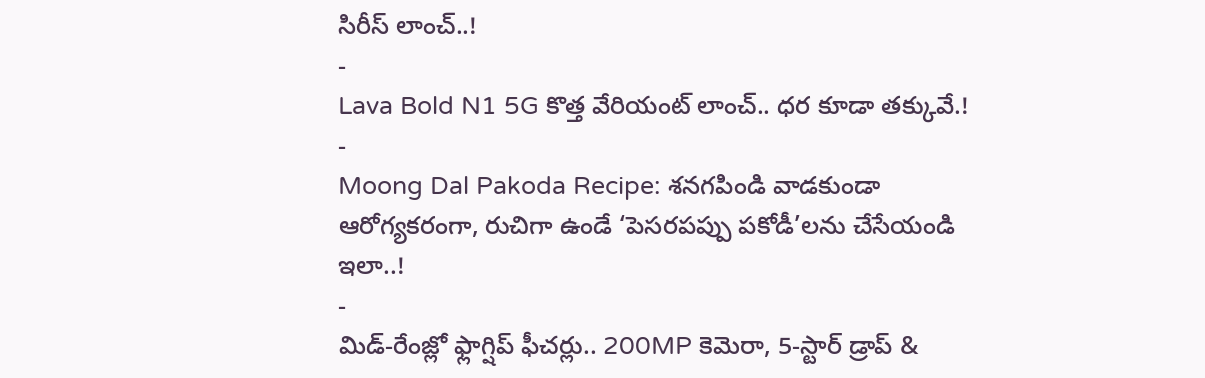సిరీస్ లాంచ్..!
-
Lava Bold N1 5G కొత్త వేరియంట్ లాంచ్.. ధర కూడా తక్కువే.!
-
Moong Dal Pakoda Recipe: శనగపిండి వాడకుండా ఆరోగ్యకరంగా, రుచిగా ఉండే ‘పెసరపప్పు పకోడీ’లను చేసేయండి ఇలా..!
-
మిడ్-రేంజ్లో ఫ్లాగ్షిప్ ఫీచర్లు.. 200MP కెమెరా, 5-స్టార్ డ్రాప్ &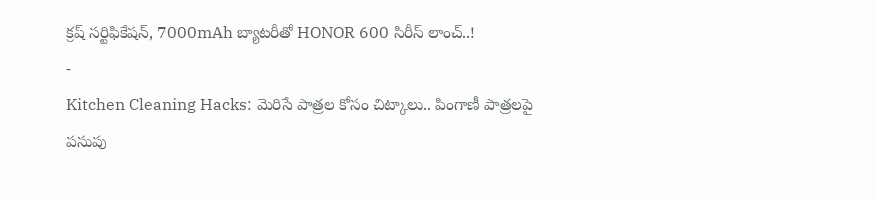క్రష్ సర్టిఫికేషన్, 7000mAh బ్యాటరీతో HONOR 600 సిరీస్ లాంచ్..!
-
Kitchen Cleaning Hacks: మెరిసే పాత్రల కోసం చిట్కాలు.. పింగాణీ పాత్రలపై పసుపు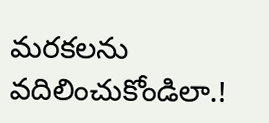మరకలను వదిలించుకోండిలా.!